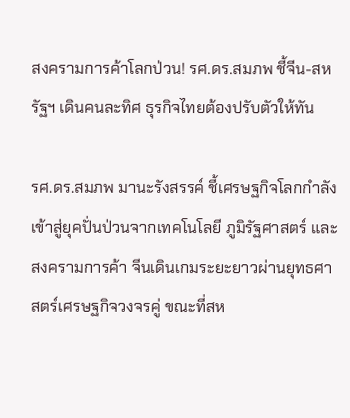สงครามการค้าโลกป่วน! รศ.ดร.สมภพ ชี้จีน-สหรัฐฯ เดินคนละทิศ ธุรกิจไทยต้องปรับตัวให้ทัน

รศ.ดร.สมภพ มานะรังสรรค์ ชี้เศรษฐกิจโลกกำลังเข้าสู่ยุคปั่นป่วนจากเทคโนโลยี ภูมิรัฐศาสตร์ และสงครามการค้า จีนเดินเกมระยะยาวผ่านยุทธศาสตร์เศรษฐกิจวงจรคู่ ขณะที่สห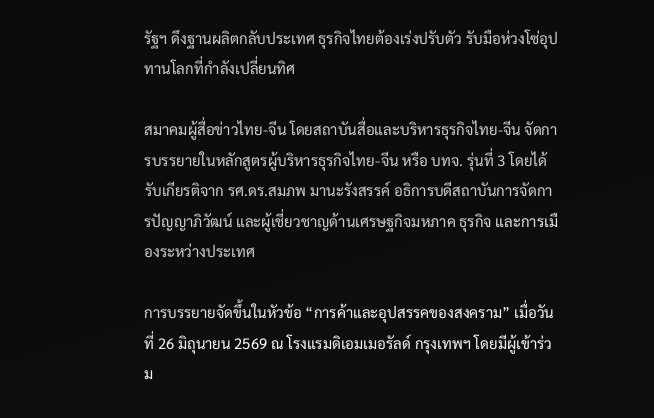รัฐฯ ดึงฐานผลิตกลับประเทศ ธุรกิจไทยต้องเร่งปรับตัว รับมือห่วงโซ่อุปทานโลกที่กำลังเปลี่ยนทิศ

สมาคมผู้สื่อข่าวไทย-จีน โดยสถาบันสื่อและบริหารธุรกิจไทย-จีน จัดการบรรยายในหลักสูตรผู้บริหารธุรกิจไทย-จีน หรือ บทจ. รุ่นที่ 3 โดยได้รับเกียรติจาก รศ.ดร.สมภพ มานะรังสรรค์ อธิการบดีสถาบันการจัดการปัญญาภิวัฒน์ และผู้เชี่ยวชาญด้านเศรษฐกิจมหภาค ธุรกิจ และการเมืองระหว่างประเทศ

การบรรยายจัดขึ้นในหัวข้อ “การค้าและอุปสรรคของสงคราม” เมื่อวันที่ 26 มิถุนายน 2569 ณ โรงแรมดิเอมเมอรัลด์ กรุงเทพฯ โดยมีผู้เข้าร่วม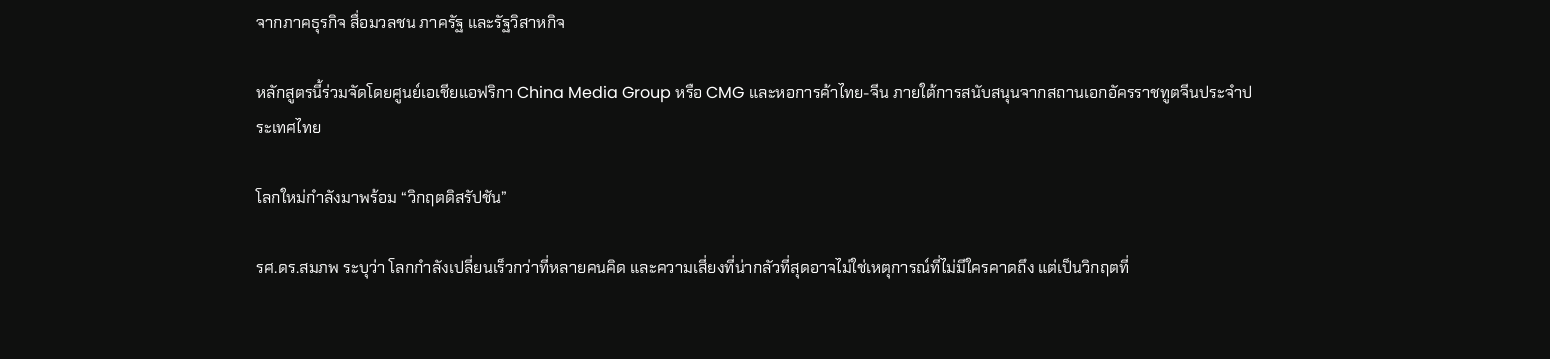จากภาคธุรกิจ สื่อมวลชน ภาครัฐ และรัฐวิสาหกิจ

หลักสูตรนี้ร่วมจัดโดยศูนย์เอเชียแอฟริกา China Media Group หรือ CMG และหอการค้าไทย-จีน ภายใต้การสนับสนุนจากสถานเอกอัครราชทูตจีนประจำประเทศไทย

โลกใหม่กำลังมาพร้อม “วิกฤตดิสรัปชัน”

รศ.ดร.สมภพ ระบุว่า โลกกำลังเปลี่ยนเร็วกว่าที่หลายคนคิด และความเสี่ยงที่น่ากลัวที่สุดอาจไม่ใช่เหตุการณ์ที่ไม่มีใครคาดถึง แต่เป็นวิกฤตที่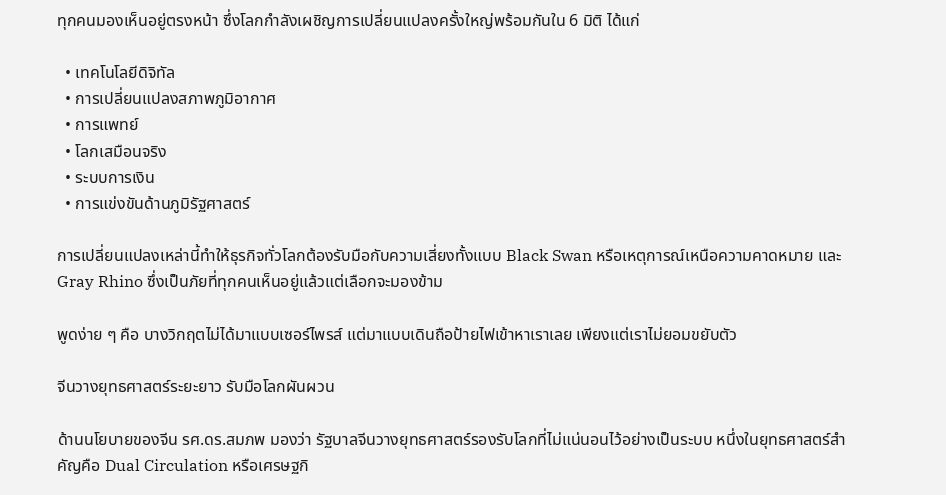ทุกคนมองเห็นอยู่ตรงหน้า ซึ่งโลกกำลังเผชิญการเปลี่ยนแปลงครั้งใหญ่พร้อมกันใน 6 มิติ ได้แก่

  • เทคโนโลยีดิจิทัล
  • การเปลี่ยนแปลงสภาพภูมิอากาศ
  • การแพทย์
  • โลกเสมือนจริง
  • ระบบการเงิน
  • การแข่งขันด้านภูมิรัฐศาสตร์

การเปลี่ยนแปลงเหล่านี้ทำให้ธุรกิจทั่วโลกต้องรับมือกับความเสี่ยงทั้งแบบ Black Swan หรือเหตุการณ์เหนือความคาดหมาย และ Gray Rhino ซึ่งเป็นภัยที่ทุกคนเห็นอยู่แล้วแต่เลือกจะมองข้าม

พูดง่าย ๆ คือ บางวิกฤตไม่ได้มาแบบเซอร์ไพรส์ แต่มาแบบเดินถือป้ายไฟเข้าหาเราเลย เพียงแต่เราไม่ยอมขยับตัว

จีนวางยุทธศาสตร์ระยะยาว รับมือโลกผันผวน

ด้านนโยบายของจีน รศ.ดร.สมภพ มองว่า รัฐบาลจีนวางยุทธศาสตร์รองรับโลกที่ไม่แน่นอนไว้อย่างเป็นระบบ หนึ่งในยุทธศาสตร์สำคัญคือ Dual Circulation หรือเศรษฐกิ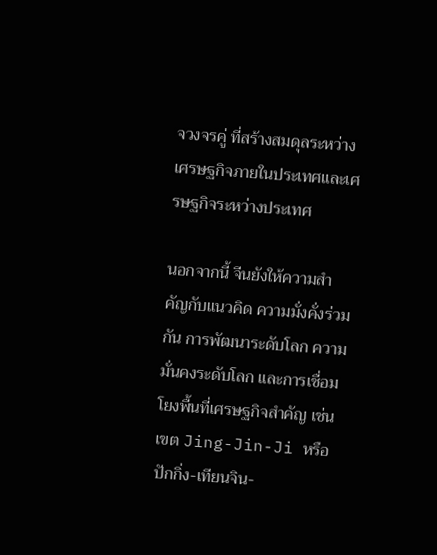จวงจรคู่ ที่สร้างสมดุลระหว่างเศรษฐกิจภายในประเทศและเศรษฐกิจระหว่างประเทศ

นอกจากนี้ จีนยังให้ความสำคัญกับแนวคิด ความมั่งคั่งร่วมกัน การพัฒนาระดับโลก ความมั่นคงระดับโลก และการเชื่อมโยงพื้นที่เศรษฐกิจสำคัญ เช่น เขต Jing-Jin-Ji หรือปักกิ่ง-เทียนจิน-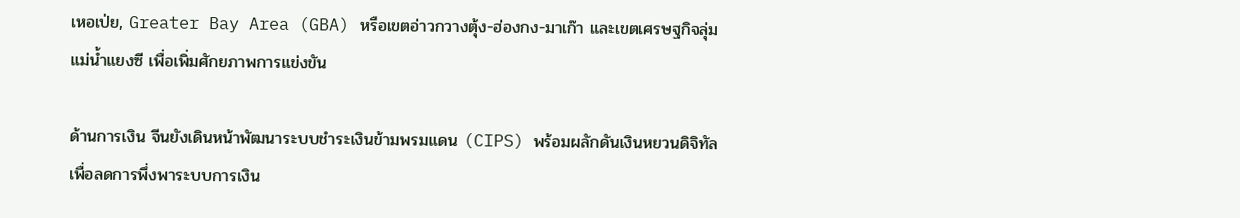เหอเป่ย, Greater Bay Area (GBA) หรือเขตอ่าวกวางตุ้ง-ฮ่องกง-มาเก๊า และเขตเศรษฐกิจลุ่มแม่น้ำแยงซี เพื่อเพิ่มศักยภาพการแข่งขัน

ด้านการเงิน จีนยังเดินหน้าพัฒนาระบบชำระเงินข้ามพรมแดน (CIPS) พร้อมผลักดันเงินหยวนดิจิทัล เพื่อลดการพึ่งพาระบบการเงิน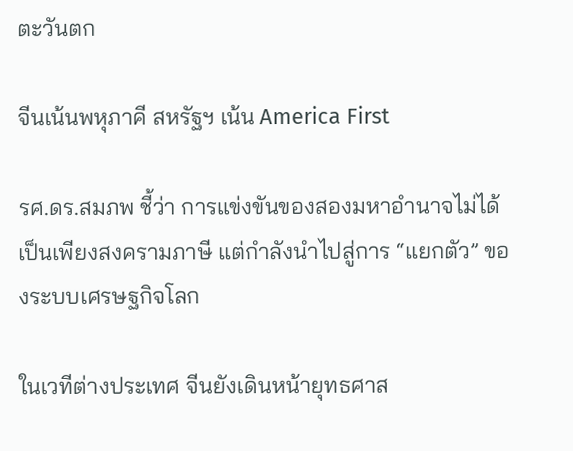ตะวันตก

จีนเน้นพหุภาคี สหรัฐฯ เน้น America First

รศ.ดร.สมภพ ชี้ว่า การแข่งขันของสองมหาอำนาจไม่ได้เป็นเพียงสงครามภาษี แต่กำลังนำไปสู่การ “แยกตัว” ของระบบเศรษฐกิจโลก

ในเวทีต่างประเทศ จีนยังเดินหน้ายุทธศาส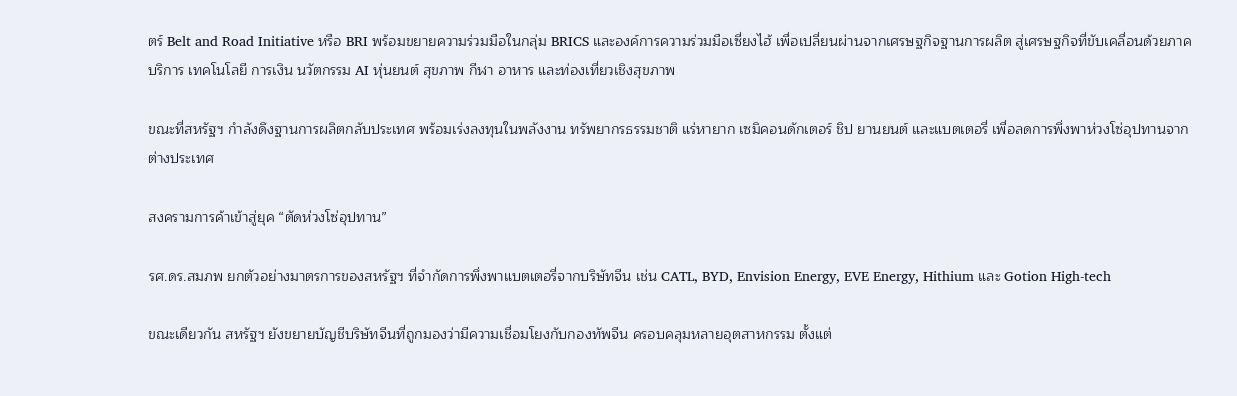ตร์ Belt and Road Initiative หรือ BRI พร้อมขยายความร่วมมือในกลุ่ม BRICS และองค์การความร่วมมือเซี่ยงไฮ้ เพื่อเปลี่ยนผ่านจากเศรษฐกิจฐานการผลิต สู่เศรษฐกิจที่ขับเคลื่อนด้วยภาคบริการ เทคโนโลยี การเงิน นวัตกรรม AI หุ่นยนต์ สุขภาพ กีฬา อาหาร และท่องเที่ยวเชิงสุขภาพ

ขณะที่สหรัฐฯ กำลังดึงฐานการผลิตกลับประเทศ พร้อมเร่งลงทุนในพลังงาน ทรัพยากรธรรมชาติ แร่หายาก เซมิคอนดักเตอร์ ชิป ยานยนต์ และแบตเตอรี่ เพื่อลดการพึ่งพาห่วงโซ่อุปทานจากต่างประเทศ

สงครามการค้าเข้าสู่ยุค “ตัดห่วงโซ่อุปทาน”

รศ.ดร.สมภพ ยกตัวอย่างมาตรการของสหรัฐฯ ที่จำกัดการพึ่งพาแบตเตอรี่จากบริษัทจีน เช่น CATL, BYD, Envision Energy, EVE Energy, Hithium และ Gotion High-tech

ขณะเดียวกัน สหรัฐฯ ยังขยายบัญชีบริษัทจีนที่ถูกมองว่ามีความเชื่อมโยงกับกองทัพจีน ครอบคลุมหลายอุตสาหกรรม ตั้งแต่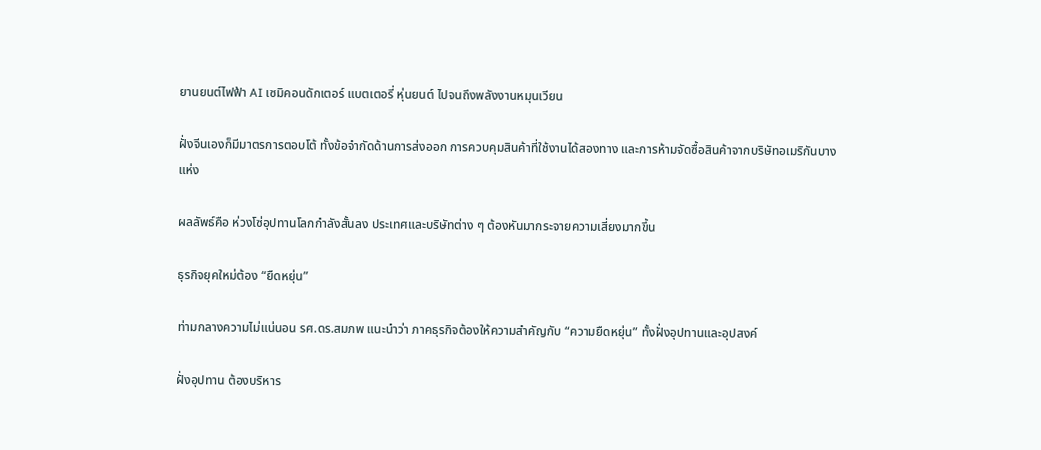ยานยนต์ไฟฟ้า AI เซมิคอนดักเตอร์ แบตเตอรี่ หุ่นยนต์ ไปจนถึงพลังงานหมุนเวียน

ฝั่งจีนเองก็มีมาตรการตอบโต้ ทั้งข้อจำกัดด้านการส่งออก การควบคุมสินค้าที่ใช้งานได้สองทาง และการห้ามจัดซื้อสินค้าจากบริษัทอเมริกันบางแห่ง

ผลลัพธ์คือ ห่วงโซ่อุปทานโลกกำลังสั้นลง ประเทศและบริษัทต่าง ๆ ต้องหันมากระจายความเสี่ยงมากขึ้น

ธุรกิจยุคใหม่ต้อง “ยืดหยุ่น”

ท่ามกลางความไม่แน่นอน รศ.ดร.สมภพ แนะนำว่า ภาคธุรกิจต้องให้ความสำคัญกับ “ความยืดหยุ่น” ทั้งฝั่งอุปทานและอุปสงค์

ฝั่งอุปทาน ต้องบริหาร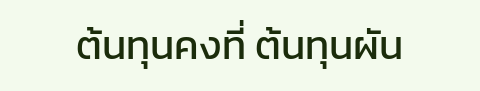ต้นทุนคงที่ ต้นทุนผัน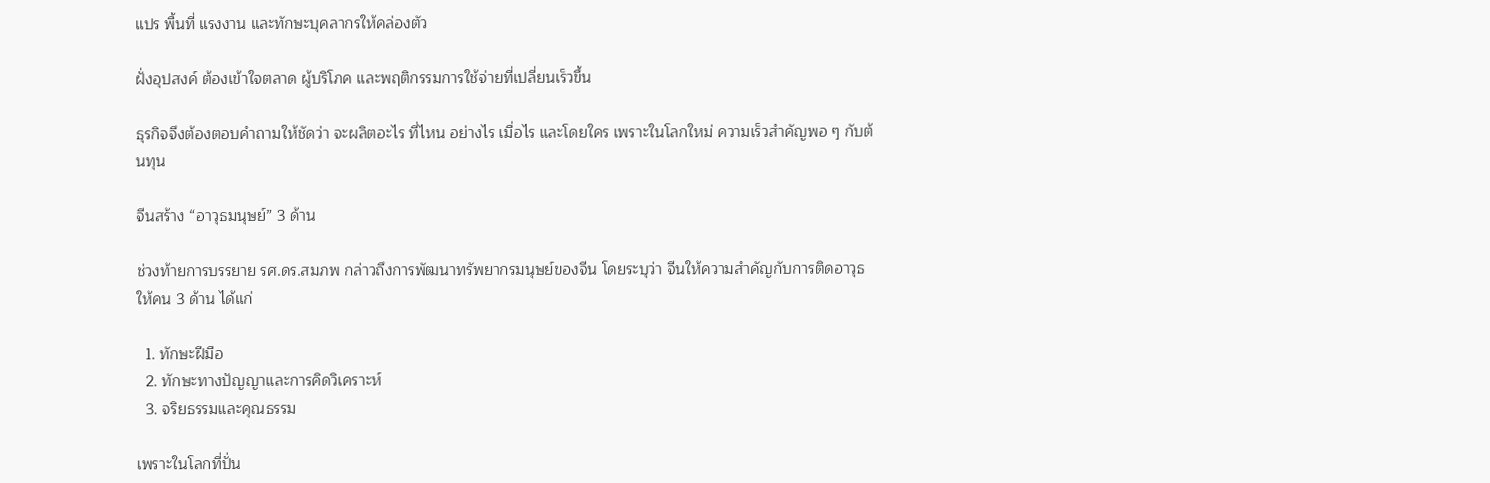แปร พื้นที่ แรงงาน และทักษะบุคลากรให้คล่องตัว

ฝั่งอุปสงค์ ต้องเข้าใจตลาด ผู้บริโภค และพฤติกรรมการใช้จ่ายที่เปลี่ยนเร็วขึ้น

ธุรกิจจึงต้องตอบคำถามให้ชัดว่า จะผลิตอะไร ที่ไหน อย่างไร เมื่อไร และโดยใคร เพราะในโลกใหม่ ความเร็วสำคัญพอ ๆ กับต้นทุน

จีนสร้าง “อาวุธมนุษย์” 3 ด้าน

ช่วงท้ายการบรรยาย รศ.ดร.สมภพ กล่าวถึงการพัฒนาทรัพยากรมนุษย์ของจีน โดยระบุว่า จีนให้ความสำคัญกับการติดอาวุธให้คน 3 ด้าน ได้แก่

  1. ทักษะฝีมือ
  2. ทักษะทางปัญญาและการคิดวิเคราะห์
  3. จริยธรรมและคุณธรรม

เพราะในโลกที่ปั่น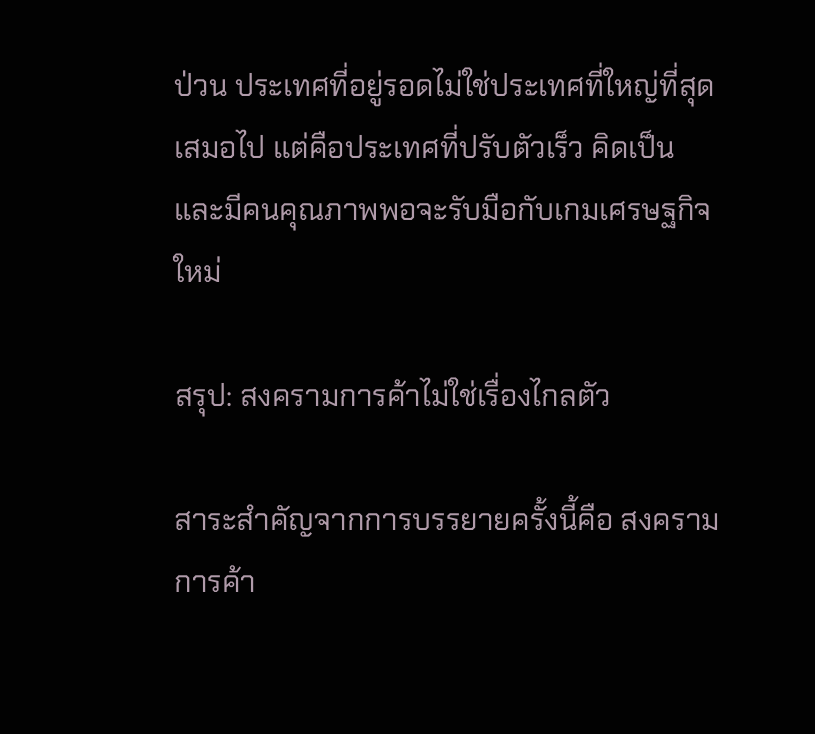ป่วน ประเทศที่อยู่รอดไม่ใช่ประเทศที่ใหญ่ที่สุดเสมอไป แต่คือประเทศที่ปรับตัวเร็ว คิดเป็น และมีคนคุณภาพพอจะรับมือกับเกมเศรษฐกิจใหม่

สรุป: สงครามการค้าไม่ใช่เรื่องไกลตัว

สาระสำคัญจากการบรรยายครั้งนี้คือ สงครามการค้า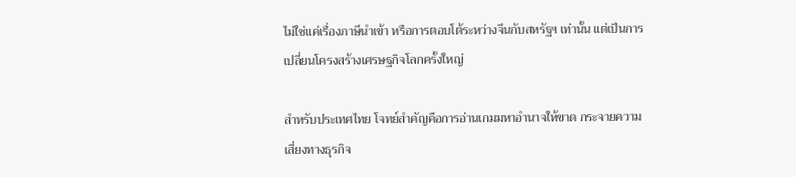ไม่ใช่แค่เรื่องภาษีนำเข้า หรือการตอบโต้ระหว่างจีนกับสหรัฐฯ เท่านั้น แต่เป็นการเปลี่ยนโครงสร้างเศรษฐกิจโลกครั้งใหญ่

สำหรับประเทศไทย โจทย์สำคัญคือการอ่านเกมมหาอำนาจให้ขาด กระจายความเสี่ยงทางธุรกิจ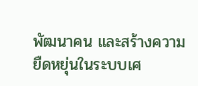พัฒนาคน และสร้างความยืดหยุ่นในระบบเศ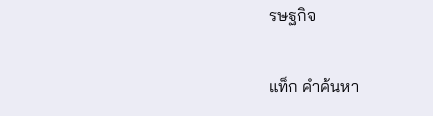รษฐกิจ

แท็ก คำค้นหา